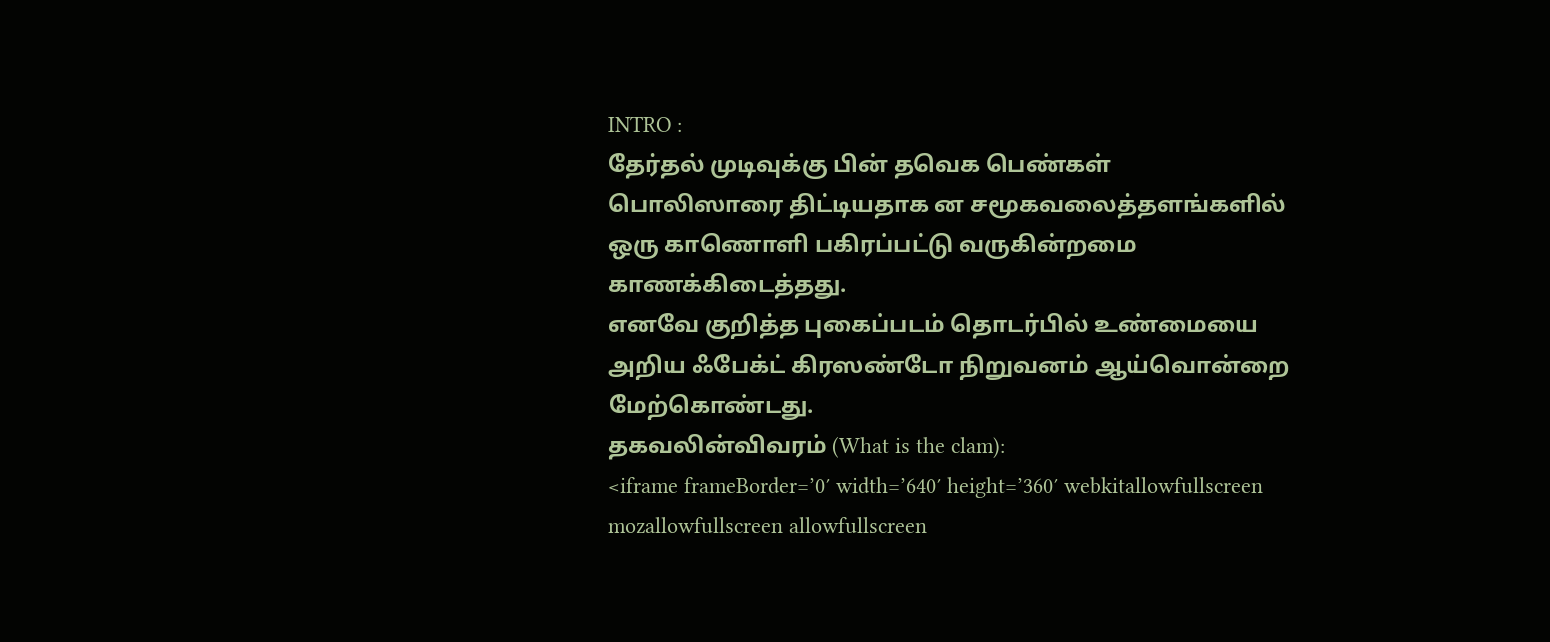INTRO :
தேர்தல் முடிவுக்கு பின் தவெக பெண்கள் பொலிஸாரை திட்டியதாக ன சமூகவலைத்தளங்களில் ஒரு காணொளி பகிரப்பட்டு வருகின்றமை காணக்கிடைத்தது.
எனவே குறித்த புகைப்படம் தொடர்பில் உண்மையை அறிய ஃபேக்ட் கிரஸண்டோ நிறுவனம் ஆய்வொன்றை மேற்கொண்டது.
தகவலின்விவரம் (What is the clam):
<iframe frameBorder=’0′ width=’640′ height=’360′ webkitallowfullscreen mozallowfullscreen allowfullscreen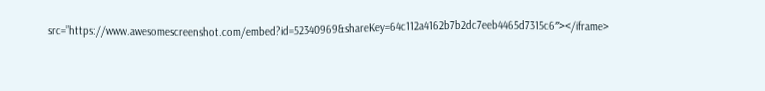src=”https://www.awesomescreenshot.com/embed?id=52340969&shareKey=64c112a4162b7b2dc7eeb4465d7315c6″></iframe>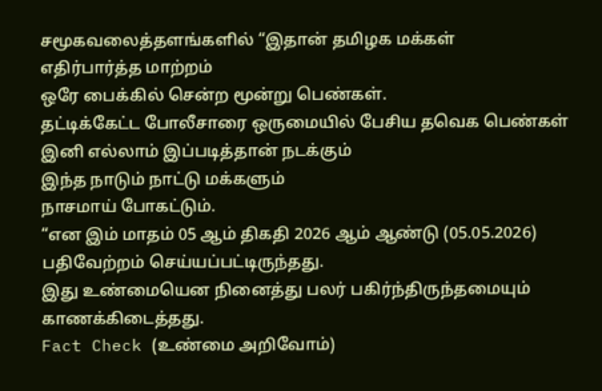சமூகவலைத்தளங்களில் “இதான் தமிழக மக்கள்
எதிர்பார்த்த மாற்றம்
ஒரே பைக்கில் சென்ற மூன்று பெண்கள்.
தட்டிக்கேட்ட போலீசாரை ஒருமையில் பேசிய தவெக பெண்கள் இனி எல்லாம் இப்படித்தான் நடக்கும்
இந்த நாடும் நாட்டு மக்களும்
நாசமாய் போகட்டும்.
“என இம் மாதம் 05 ஆம் திகதி 2026 ஆம் ஆண்டு (05.05.2026) பதிவேற்றம் செய்யப்பட்டிருந்தது.
இது உண்மையென நினைத்து பலர் பகிர்ந்திருந்தமையும் காணக்கிடைத்தது.
Fact Check (உண்மை அறிவோம்)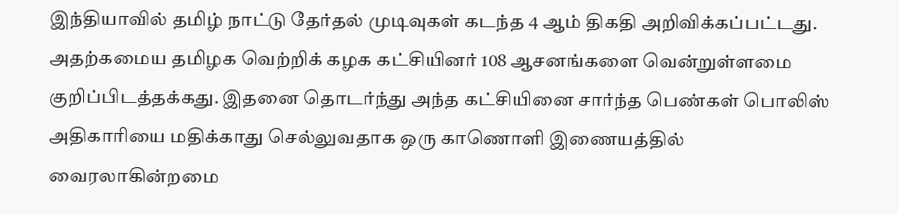இந்தியாவில் தமிழ் நாட்டு தேர்தல் முடிவுகள் கடந்த 4 ஆம் திகதி அறிவிக்கப்பட்டது. அதற்கமைய தமிழக வெற்றிக் கழக கட்சியினர் 108 ஆசனங்களை வென்றுள்ளமை குறிப்பிடத்தக்கது. இதனை தொடர்ந்து அந்த கட்சியினை சார்ந்த பெண்கள் பொலிஸ் அதிகாரியை மதிக்காது செல்லுவதாக ஒரு காணொளி இணையத்தில் வைரலாகின்றமை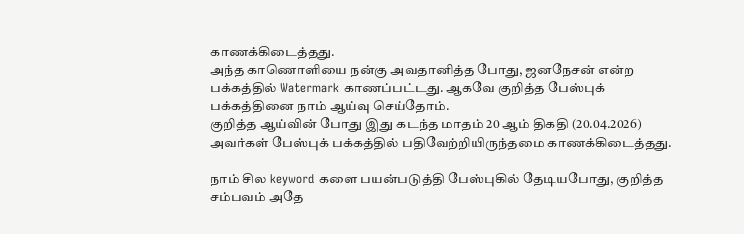காணக்கிடைத்தது.
அந்த காணொளியை நன்கு அவதானித்த போது, ஜனநேசன் என்ற பக்கத்தில் Watermark காணப்பட்டது. ஆகவே குறித்த பேஸ்புக் பக்கத்தினை நாம் ஆய்வு செய்தோம்.
குறித்த ஆய்வின் போது இது கடந்த மாதம் 20 ஆம் திகதி (20.04.2026) அவர்கள் பேஸ்புக் பக்கத்தில் பதிவேற்றியிருந்தமை காணக்கிடைத்தது.

நாம் சில keyword களை பயன்படுத்தி பேஸ்புகில் தேடியபோது, குறித்த சம்பவம் அதே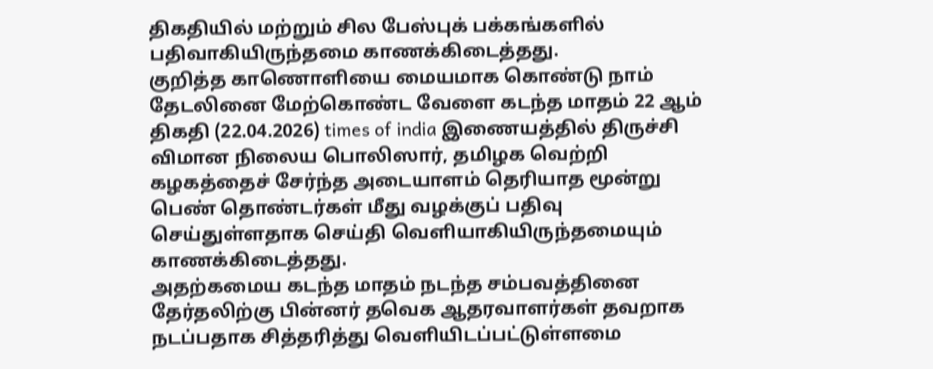திகதியில் மற்றும் சில பேஸ்புக் பக்கங்களில் பதிவாகியிருந்தமை காணக்கிடைத்தது.
குறித்த காணொளியை மையமாக கொண்டு நாம் தேடலினை மேற்கொண்ட வேளை கடந்த மாதம் 22 ஆம் திகதி (22.04.2026) times of india இணையத்தில் திருச்சி விமான நிலைய பொலிஸார், தமிழக வெற்றி கழகத்தைச் சேர்ந்த அடையாளம் தெரியாத மூன்று பெண் தொண்டர்கள் மீது வழக்குப் பதிவு செய்துள்ளதாக செய்தி வெளியாகியிருந்தமையும் காணக்கிடைத்தது.
அதற்கமைய கடந்த மாதம் நடந்த சம்பவத்தினை தேர்தலிற்கு பின்னர் தவெக ஆதரவாளர்கள் தவறாக நடப்பதாக சித்தரித்து வெளியிடப்பட்டுள்ளமை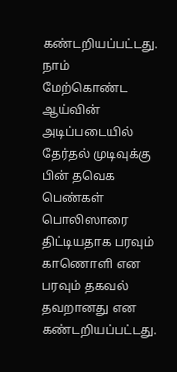கண்டறியப்பட்டது.
நாம் மேற்கொண்ட ஆய்வின் அடிப்படையில் தேர்தல் முடிவுக்கு பின் தவெக பெண்கள் பொலிஸாரை திட்டியதாக பரவும் காணொளி என பரவும் தகவல் தவறானது என கண்டறியப்பட்டது.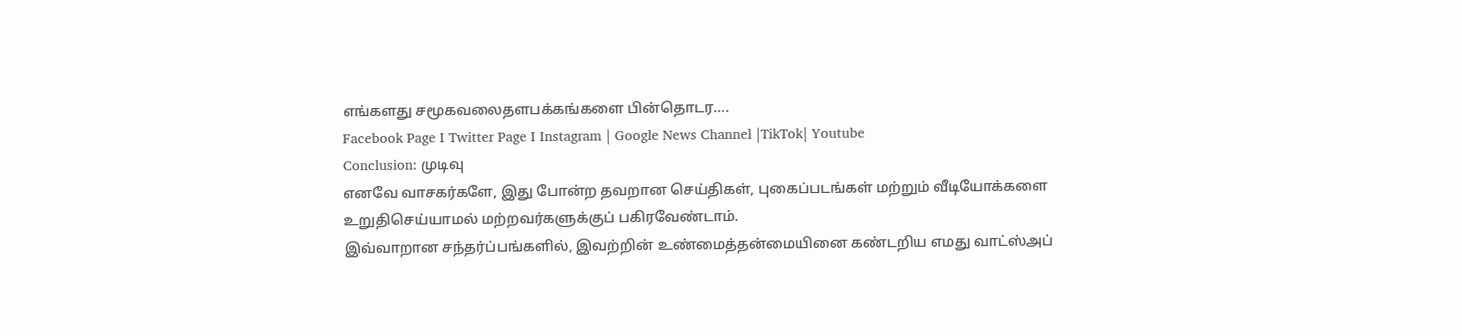எங்களது சமூகவலைதளபக்கங்களை பின்தொடர….
Facebook Page I Twitter Page I Instagram | Google News Channel |TikTok| Youtube
Conclusion: முடிவு
எனவே வாசகர்களே, இது போன்ற தவறான செய்திகள், புகைப்படங்கள் மற்றும் வீடியோக்களை உறுதிசெய்யாமல் மற்றவர்களுக்குப் பகிரவேண்டாம்.
இவ்வாறான சந்தர்ப்பங்களில், இவற்றின் உண்மைத்தன்மையினை கண்டறிய எமது வாட்ஸ்அப்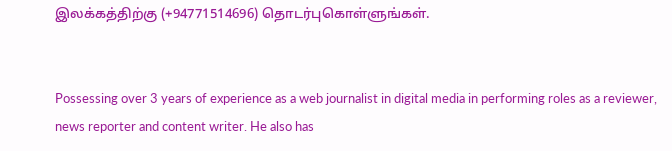இலக்கத்திற்கு (+94771514696) தொடர்புகொள்ளுங்கள்.


Possessing over 3 years of experience as a web journalist in digital media in performing roles as a reviewer, news reporter and content writer. He also has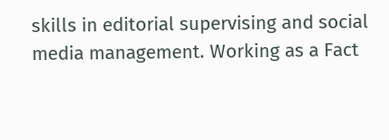skills in editorial supervising and social media management. Working as a Fact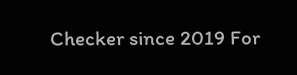Checker since 2019 For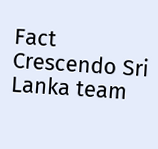Fact Crescendo Sri Lanka team